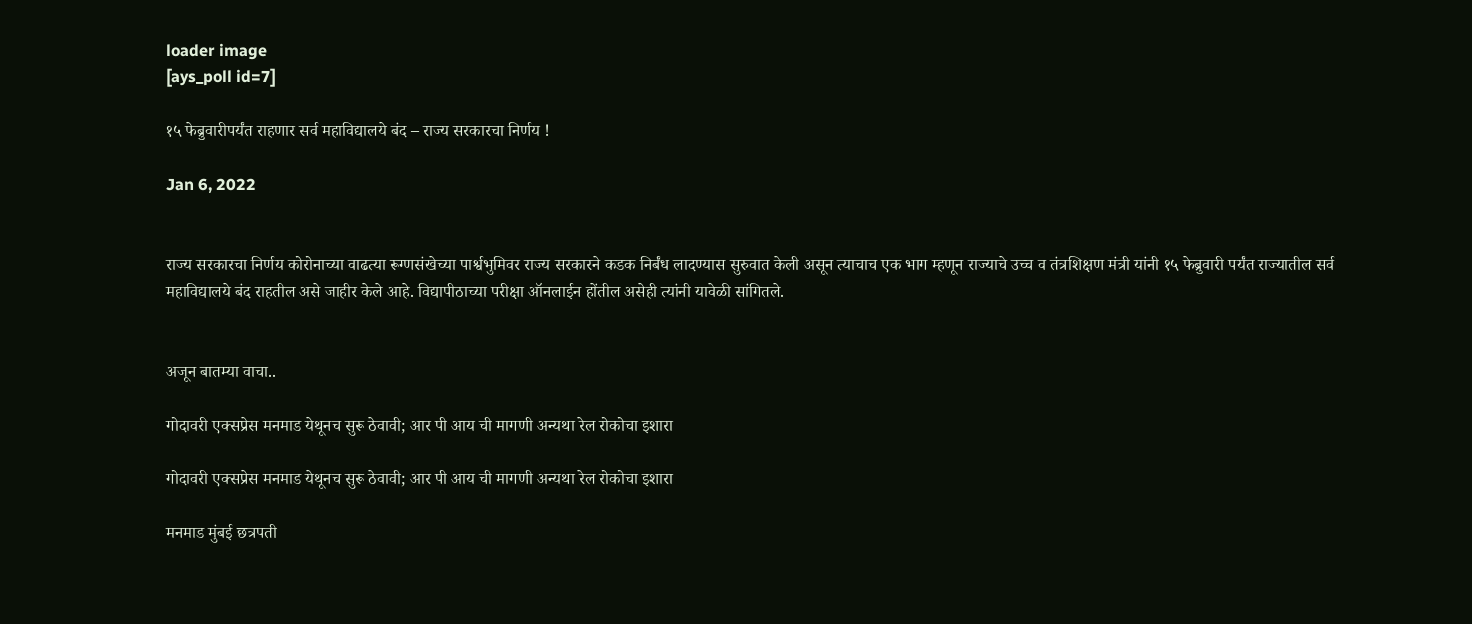loader image
[ays_poll id=7]

१५ फेब्रुवारीपर्यंत राहणार सर्व महाविद्यालये बंद – राज्य सरकारचा निर्णय !

Jan 6, 2022


राज्य सरकारचा निर्णय कोरोनाच्या वाढत्या रूग्णसंखेच्या पार्श्वभुमिवर राज्य सरकारने कडक निर्बंध लादण्यास सुरुवात केली असून त्याचाच एक भाग म्हणून राज्याचे उच्च व तंत्रशिक्षण मंत्री यांनी १५ फेब्रुवारी पर्यंत राज्यातील सर्व महाविद्यालये बंद राहतील असे जाहीर केले आहे. विद्यापीठाच्या परीक्षा ऑनलाईन होंतील असेही त्यांनी यावेळी सांगितले.


अजून बातम्या वाचा..

गोदावरी एक्सप्रेस मनमाड येथूनच सुरू ठेवावी; आर पी आय ची मागणी अन्यथा रेल रोकोचा इशारा

गोदावरी एक्सप्रेस मनमाड येथूनच सुरू ठेवावी; आर पी आय ची मागणी अन्यथा रेल रोकोचा इशारा

मनमाड मुंबई छत्रपती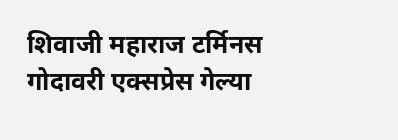शिवाजी महाराज टर्मिनस गोदावरी एक्सप्रेस गेल्या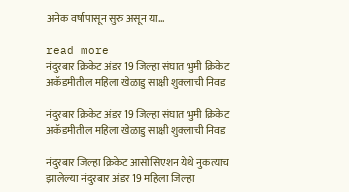अनेक वर्षापासून सुरु असून या...

read more
नंदुरबार क्रिकेट अंडर 19 जिल्हा संघात भुमी क्रिकेट अकॅडमीतील महिला खेळाडु साक्षी शुक्लाची निवड

नंदुरबार क्रिकेट अंडर 19 जिल्हा संघात भुमी क्रिकेट अकॅडमीतील महिला खेळाडु साक्षी शुक्लाची निवड

नंदुरबार जिल्हा क्रिकेट आसोसिएशन येथे नुकत्याच झालेल्या नंदुरबार अंडर 19 महिला जिल्हा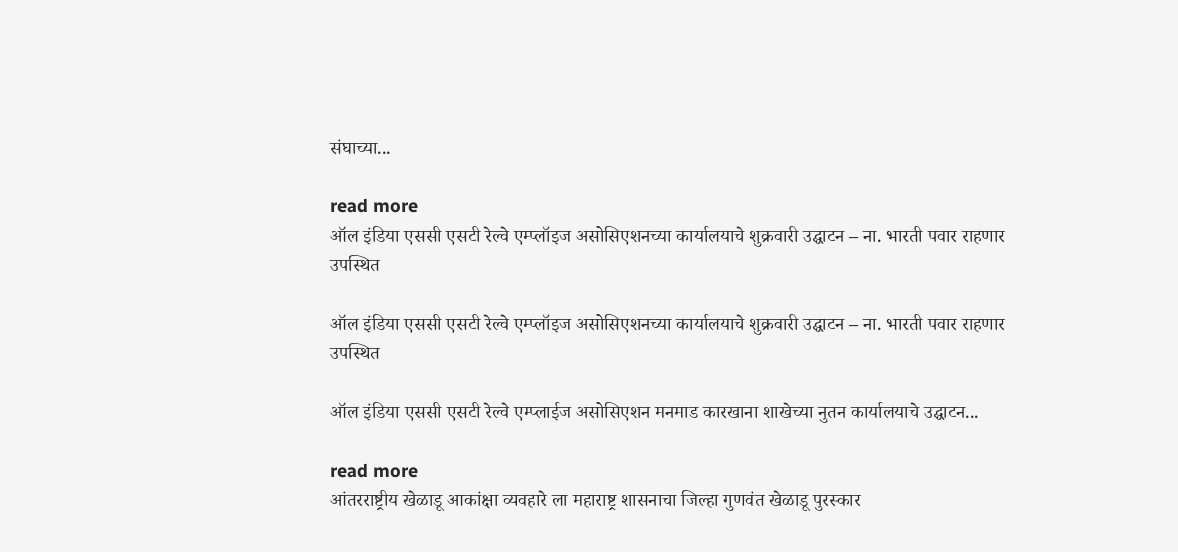संघाच्या...

read more
ऑल इंडिया एससी एसटी रेल्वे एम्प्लॉइज असोसिएशनच्या कार्यालयाचे शुक्रवारी उद्घाटन – ना. भारती पवार राहणार उपस्थित

ऑल इंडिया एससी एसटी रेल्वे एम्प्लॉइज असोसिएशनच्या कार्यालयाचे शुक्रवारी उद्घाटन – ना. भारती पवार राहणार उपस्थित

ऑल इंडिया एससी एसटी रेल्वे एम्प्लाईज असोसिएशन मनमाड कारखाना शाखेच्या नुतन कार्यालयाचे उद्घाटन...

read more
आंतरराष्ट्रीय खेळाडू आकांक्षा व्यवहारे ला महाराष्ट्र शासनाचा जिल्हा गुणवंत खेळाडू पुरस्कार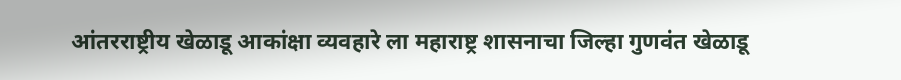आंतरराष्ट्रीय खेळाडू आकांक्षा व्यवहारे ला महाराष्ट्र शासनाचा जिल्हा गुणवंत खेळाडू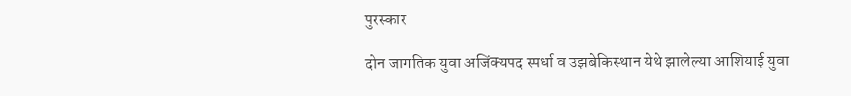पुरस्कार

दोन जागतिक युवा अजिंक्यपद स्पर्धा व उझबेकिस्थान येथे झालेल्या आशियाई युवा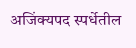अजिंक्यपद स्पर्धेतील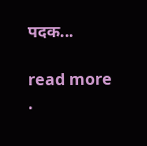पदक...

read more
.